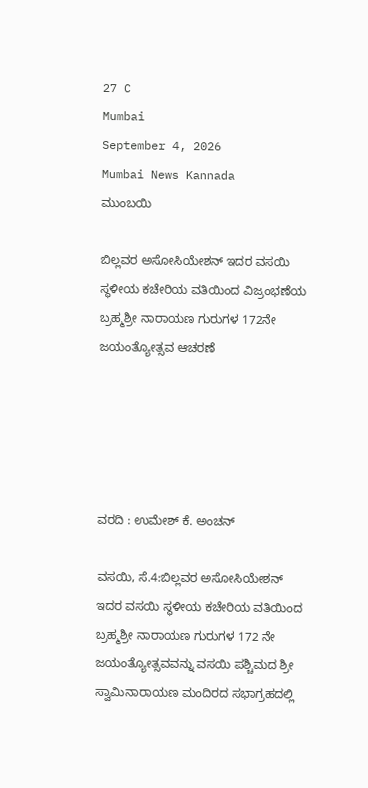27 C
Mumbai
September 4, 2026
Mumbai News Kannada
ಮುಂಬಯಿ

ಬಿಲ್ಲವರ ಅಸೋಸಿಯೇಶನ್ ಇದರ ವಸಯಿ ಸ್ಥಳೀಯ ಕಚೇರಿಯ ವತಿಯಿಂದ ವಿಜ್ರಂಭಣೆಯ ಬ್ರಹ್ಮಶ್ರೀ ನಾರಾಯಣ ಗುರುಗಳ 172ನೇ ಜಯಂತ್ಯೋತ್ಸವ ಆಚರಣೆ





ವರದಿ : ಉಮೇಶ್ ಕೆ. ಅಂಚನ್

ವಸಯಿ, ಸೆ.4:ಬಿಲ್ಲವರ ಅಸೋಸಿಯೇಶನ್ ಇದರ ವಸಯಿ ಸ್ಥಳೀಯ ಕಚೇರಿಯ ವತಿಯಿಂದ ಬ್ರಹ್ಮಶ್ರೀ ನಾರಾಯಣ ಗುರುಗಳ 172 ನೇ ಜಯಂತ್ಯೋತ್ಸವವನ್ನು ವಸಯಿ ಪಶ್ಚಿಮದ ಶ್ರೀ ಸ್ವಾಮಿನಾರಾಯಣ ಮಂದಿರದ ಸಭಾಗ್ರಹದಲ್ಲಿ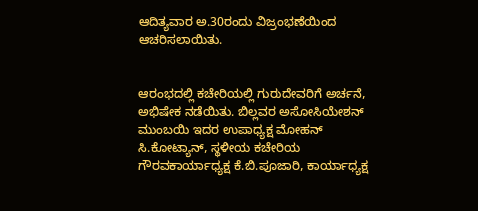ಆದಿತ್ಯವಾರ ಅ.30ರಂದು ವಿಜ್ರಂಭಣೆಯಿಂದ ಆಚರಿಸಲಾಯಿತು.


ಆರಂಭದಲ್ಲಿ ಕಚೇರಿಯಲ್ಲಿ ಗುರುದೇವರಿಗೆ ಅರ್ಚನೆ, ಅಭಿಷೇಕ ನಡೆಯಿತು. ಬಿಲ್ಲವರ ಅಸೋಸಿಯೇಶನ್ ಮುಂಬಯಿ ಇದರ ಉಪಾಧ್ಯಕ್ಷ ಮೋಹನ್ ಸಿ.ಕೋಟ್ಯಾನ್, ಸ್ಥಳೀಯ ಕಚೇರಿಯ ಗೌರವಕಾರ್ಯಾಧ್ಯಕ್ಷ ಕೆ.ಬಿ.ಪೂಜಾರಿ, ಕಾರ್ಯಾಧ್ಯಕ್ಷ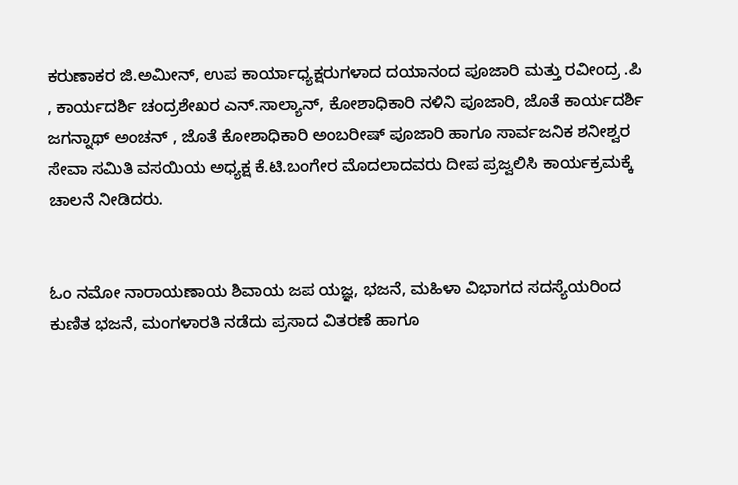ಕರುಣಾಕರ ಜಿ.ಅಮೀನ್, ಉಪ ಕಾರ್ಯಾಧ್ಯಕ್ಷರುಗಳಾದ ದಯಾನಂದ ಪೂಜಾರಿ ಮತ್ತು ರವೀಂದ್ರ .ಪಿ , ಕಾರ್ಯದರ್ಶಿ ಚಂದ್ರಶೇಖರ ಎನ್.ಸಾಲ್ಯಾನ್, ಕೋಶಾಧಿಕಾರಿ ನಳಿನಿ ಪೂಜಾರಿ, ಜೊತೆ ಕಾರ್ಯದರ್ಶಿ ಜಗನ್ನಾಥ್ ಅಂಚನ್ , ಜೊತೆ ಕೋಶಾಧಿಕಾರಿ ಅಂಬರೀಷ್ ಪೂಜಾರಿ ಹಾಗೂ ಸಾರ್ವಜನಿಕ ಶನೀಶ್ವರ ಸೇವಾ ಸಮಿತಿ ವಸಯಿಯ ಅಧ್ಯಕ್ಷ ಕೆ.ಟಿ.ಬಂಗೇರ ಮೊದಲಾದವರು ದೀಪ ಪ್ರಜ್ವಲಿಸಿ ಕಾರ್ಯಕ್ರಮಕ್ಕೆ ಚಾಲನೆ ನೀಡಿದರು.


ಓಂ ನಮೋ ನಾರಾಯಣಾಯ ಶಿವಾಯ ಜಪ ಯಜ್ಞ, ಭಜನೆ, ಮಹಿಳಾ ವಿಭಾಗದ ಸದಸ್ಯೆಯರಿಂದ ಕುಣಿತ ಭಜನೆ, ಮಂಗಳಾರತಿ ನಡೆದು ಪ್ರಸಾದ ವಿತರಣೆ ಹಾಗೂ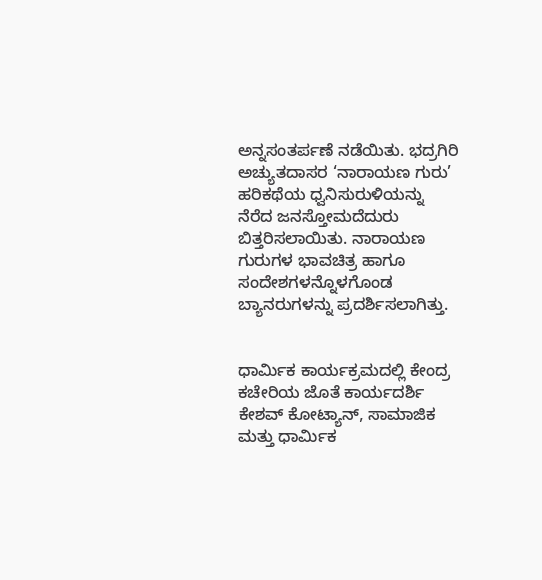ಅನ್ನಸಂತರ್ಪಣೆ ನಡೆಯಿತು. ಭದ್ರಗಿರಿ ಅಚ್ಯುತದಾಸರ ‘ನಾರಾಯಣ ಗುರು’ ಹರಿಕಥೆಯ ಧ್ವನಿಸುರುಳಿಯನ್ನು ನೆರೆದ ಜನಸ್ತೋಮದೆದುರು ಬಿತ್ತರಿಸಲಾಯಿತು. ನಾರಾಯಣ ಗುರುಗಳ ಭಾವಚಿತ್ರ ಹಾಗೂ ಸಂದೇಶಗಳನ್ನೊಳಗೊಂಡ ಬ್ಯಾನರುಗಳನ್ನು ಪ್ರದರ್ಶಿಸಲಾಗಿತ್ತು.


ಧಾರ್ಮಿಕ ಕಾರ್ಯಕ್ರಮದಲ್ಲಿ ಕೇಂದ್ರ ಕಚೇರಿಯ ಜೊತೆ ಕಾರ್ಯದರ್ಶಿ ಕೇಶವ್ ಕೋಟ್ಯಾನ್, ಸಾಮಾಜಿಕ ಮತ್ತು ಧಾರ್ಮಿಕ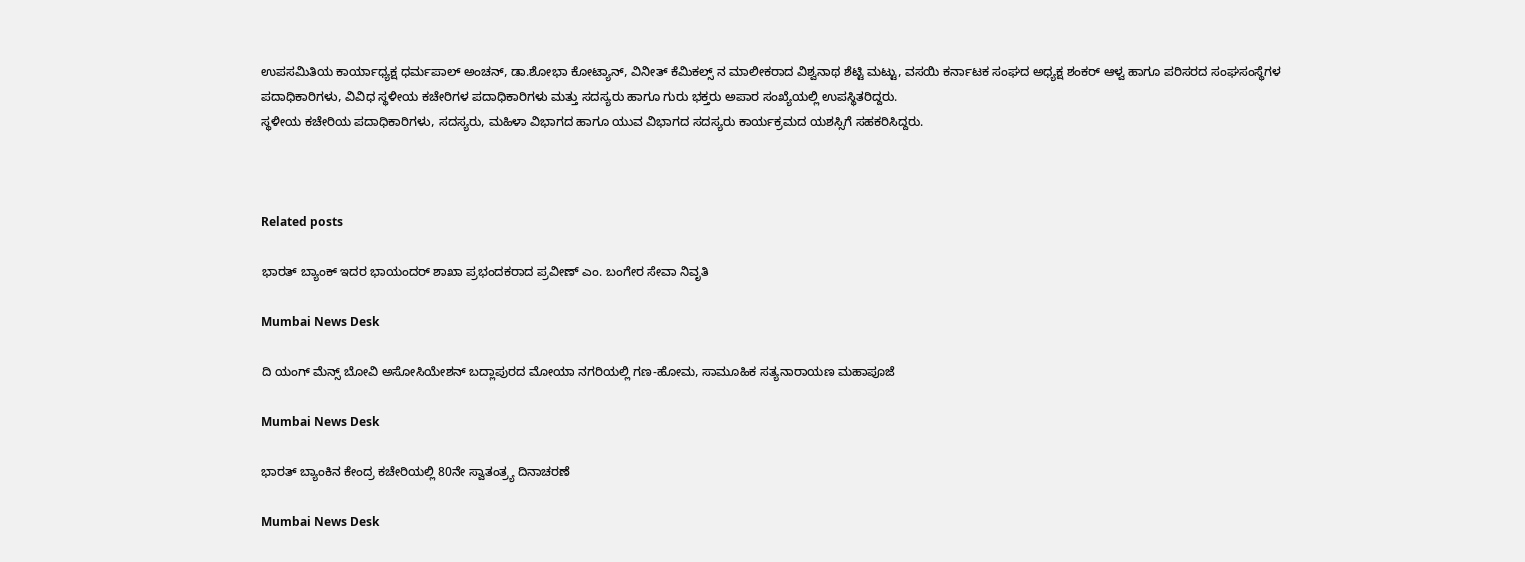ಉಪಸಮಿತಿಯ ಕಾರ್ಯಾಧ್ಯಕ್ಷ ಧರ್ಮಪಾಲ್ ಅಂಚನ್, ಡಾ.ಶೋಭಾ ಕೋಟ್ಯಾನ್, ವಿನೀತ್ ಕೆಮಿಕಲ್ಸ್ ನ ಮಾಲೀಕರಾದ ವಿಶ್ವನಾಥ ಶೆಟ್ಟಿ ಮಟ್ಟು, ವಸಯಿ ಕರ್ನಾಟಕ ಸಂಘದ ಅಧ್ಯಕ್ಷ ಶಂಕರ್ ಆಳ್ವ ಹಾಗೂ ಪರಿಸರದ ಸಂಘಸಂಸ್ಥೆಗಳ ಪದಾಧಿಕಾರಿಗಳು, ವಿವಿಧ ಸ್ಥಳೀಯ ಕಚೇರಿಗಳ ಪದಾಧಿಕಾರಿಗಳು ಮತ್ತು ಸದಸ್ಯರು ಹಾಗೂ ಗುರು ಭಕ್ತರು ಅಪಾರ ಸಂಖ್ಯೆಯಲ್ಲಿ ಉಪಸ್ಥಿತರಿದ್ದರು.
ಸ್ಥಳೀಯ ಕಚೇರಿಯ ಪದಾಧಿಕಾರಿಗಳು, ಸದಸ್ಯರು, ಮಹಿಳಾ ವಿಭಾಗದ ಹಾಗೂ ಯುವ ವಿಭಾಗದ ಸದಸ್ಯರು ಕಾರ್ಯಕ್ರಮದ ಯಶಸ್ಸಿಗೆ ಸಹಕರಿಸಿದ್ದರು.



Related posts

ಭಾರತ್ ಬ್ಯಾಂಕ್ ಇದರ ಭಾಯಂದರ್ ಶಾಖಾ ಪ್ರಭಂದಕರಾದ ಪ್ರವೀಣ್ ಎಂ. ಬಂಗೇರ ಸೇವಾ ನಿವೃತಿ

Mumbai News Desk

ದಿ ಯಂಗ್ ಮೆನ್ಸ್ ಬೋವಿ ಅಸೋಸಿಯೇಶನ್‌ ಬದ್ಲಾಪುರದ ಮೋಯಾ ನಗರಿಯಲ್ಲಿ ಗಣ-ಹೋಮ, ಸಾಮೂಹಿಕ ಸತ್ಯನಾರಾಯಣ ಮಹಾಪೂಜೆ

Mumbai News Desk

ಭಾರತ್ ಬ್ಯಾಂಕಿನ ಕೇಂದ್ರ ಕಚೇರಿಯಲ್ಲಿ 80ನೇ ಸ್ವಾತಂತ್ರ್ಯ ದಿನಾಚರಣೆ

Mumbai News Desk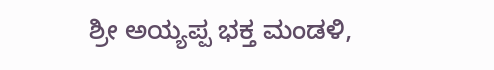ಶ್ರೀ ಅಯ್ಯಪ್ಪ ಭಕ್ತ ಮಂಡಳಿ,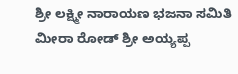ಶ್ರೀ ಲಕ್ಷ್ಮೀ ನಾರಾಯಣ ಭಜನಾ ಸಮಿತಿ ಮೀರಾ ರೋಡ್ ಶ್ರೀ ಅಯ್ಯಪ್ಪ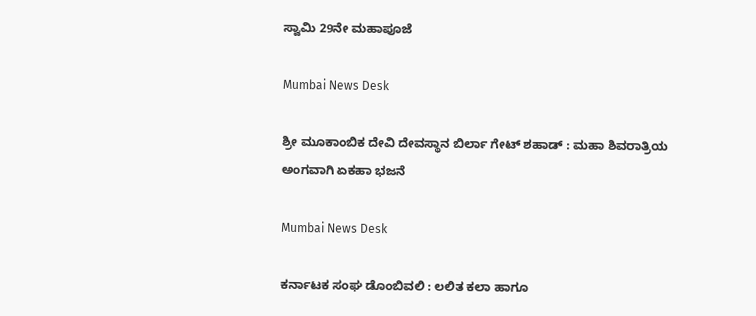ಸ್ವಾಮಿ 29ನೇ ಮಹಾಪೂಜೆ

Mumbai News Desk

ಶ್ರೀ ಮೂಕಾಂಬಿಕ ದೇವಿ ದೇವಸ್ಥಾನ ಬಿರ್ಲಾ ಗೇಟ್ ಶಹಾಡ್ : ಮಹಾ ಶಿವರಾತ್ರಿಯ ಅಂಗವಾಗಿ ಏಕಹಾ ಭಜನೆ

Mumbai News Desk

ಕರ್ನಾಟಕ ಸಂಘ ಡೊಂಬಿವಲಿ : ಲಲಿತ ಕಲಾ ಹಾಗೂ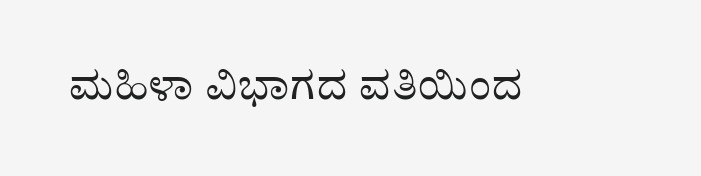ಮಹಿಳಾ ವಿಭಾಗದ ವತಿಯಿಂದ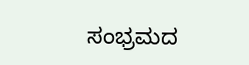ಸಂಭ್ರಮದ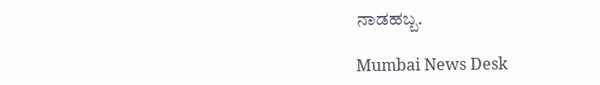ನಾಡಹಬ್ಬ.

Mumbai News Desk